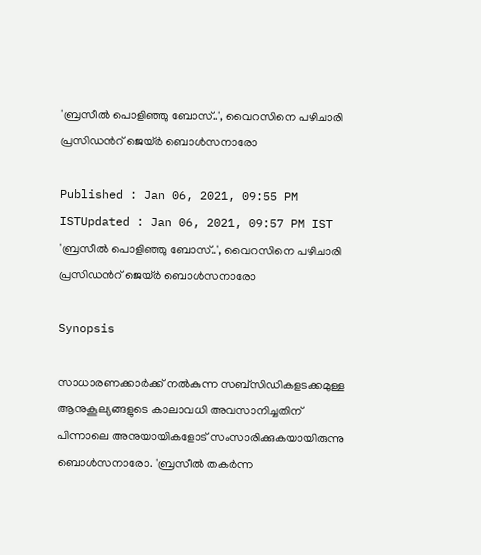'ബ്രസീൽ പൊളിഞ്ഞു ബോസ്..', വൈറസിനെ പഴിചാരി പ്രസിഡന്‍റ് ജെയ്ർ ബൊൾസനാരോ

Published : Jan 06, 2021, 09:55 PM ISTUpdated : Jan 06, 2021, 09:57 PM IST
'ബ്രസീൽ പൊളിഞ്ഞു ബോസ്..', വൈറസിനെ പഴിചാരി പ്രസിഡന്‍റ് ജെയ്ർ ബൊൾസനാരോ

Synopsis

സാധാരണക്കാർക്ക് നൽകുന്ന സബ്സിഡികളടക്കമുള്ള ആനുകൂല്യങ്ങളുടെ കാലാവധി അവസാനിച്ചതിന് പിന്നാലെ അനുയായികളോട് സംസാരിക്കുകയായിരുന്നു ബൊൾസനാരോ. 'ബ്രസീൽ തകർന്ന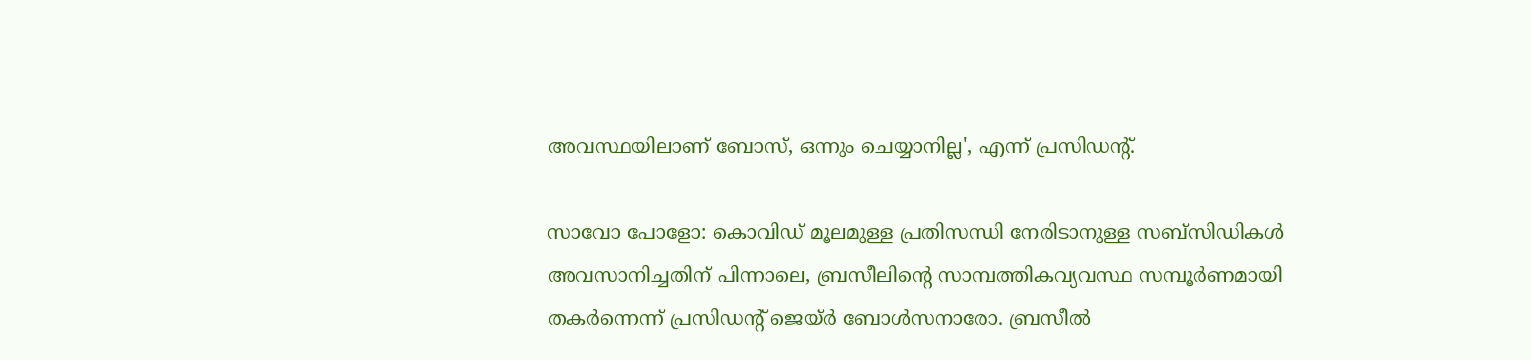അവസ്ഥയിലാണ് ബോസ്, ഒന്നും ചെയ്യാനില്ല', എന്ന് പ്രസിഡന്‍റ്.

സാവോ പോളോ: കൊവിഡ് മൂലമുള്ള പ്രതിസന്ധി നേരിടാനുള്ള സബ്സിഡികൾ അവസാനിച്ചതിന് പിന്നാലെ, ബ്രസീലിന്‍റെ സാമ്പത്തികവ്യവസ്ഥ സമ്പൂർണമായി തകർന്നെന്ന് പ്രസിഡന്‍റ് ജെയ്‍ർ ബോൾസനാരോ. ബ്രസീൽ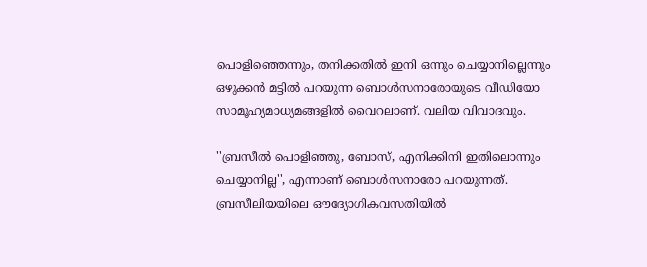പൊളിഞ്ഞെന്നും, തനിക്കതിൽ ഇനി ഒന്നും ചെയ്യാനില്ലെന്നും ഒഴുക്കൻ മട്ടിൽ പറയുന്ന ബൊൾസനാരോയുടെ വീഡിയോ സാമൂഹ്യമാധ്യമങ്ങളിൽ വൈറലാണ്. വലിയ വിവാദവും.

''ബ്രസീൽ പൊളിഞ്ഞു, ബോസ്, എനിക്കിനി ഇതിലൊന്നും ചെയ്യാനില്ല'', എന്നാണ് ബൊൾസനാരോ പറയുന്നത്. ബ്രസീലിയയിലെ ഔദ്യോഗികവസതിയിൽ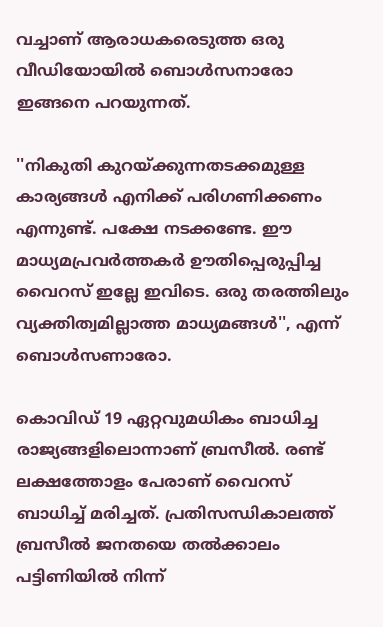വച്ചാണ് ആരാധകരെടുത്ത ഒരു വീഡിയോയിൽ ബൊൾസനാരോ ഇങ്ങനെ പറയുന്നത്.

''നികുതി കുറയ്ക്കുന്നതടക്കമുള്ള കാര്യങ്ങൾ എനിക്ക് പരിഗണിക്കണം എന്നുണ്ട്. പക്ഷേ നടക്കണ്ടേ. ഈ മാധ്യമപ്രവർത്തകർ ഊതിപ്പെരുപ്പിച്ച വൈറസ് ഇല്ലേ ഇവിടെ. ഒരു തരത്തിലും വ്യക്തിത്വമില്ലാത്ത മാധ്യമങ്ങൾ'', എന്ന് ബൊൾസണാരോ.

കൊവിഡ് 19 ഏറ്റവുമധികം ബാധിച്ച രാജ്യങ്ങളിലൊന്നാണ് ബ്രസീൽ. രണ്ട് ലക്ഷത്തോളം പേരാണ് വൈറസ് ബാധിച്ച് മരിച്ചത്. പ്രതിസന്ധികാലത്ത് ബ്രസീൽ ജനതയെ തൽക്കാലം പട്ടിണിയിൽ നിന്ന്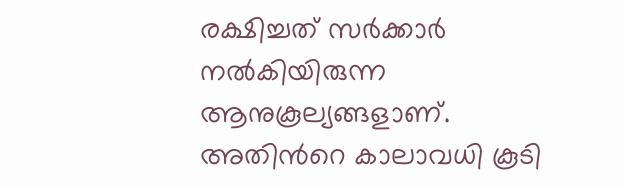രക്ഷിച്ചത് സർക്കാർ നൽകിയിരുന്ന ആനുകൂല്യങ്ങളാണ്. അതിന്‍റെ കാലാവധി കൂടി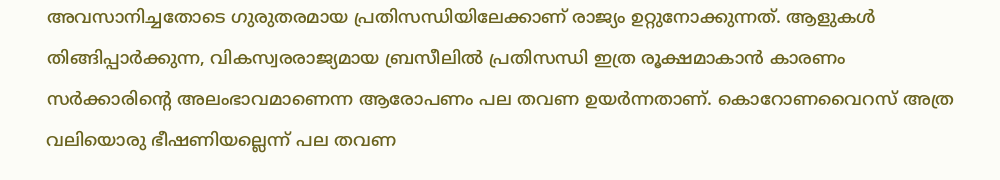അവസാനിച്ചതോടെ ഗുരുതരമായ പ്രതിസന്ധിയിലേക്കാണ് രാജ്യം ഉറ്റുനോക്കുന്നത്. ആളുകൾ തിങ്ങിപ്പാർക്കുന്ന, വികസ്വരരാജ്യമായ ബ്രസീലിൽ പ്രതിസന്ധി ഇത്ര രൂക്ഷമാകാൻ കാരണം സർക്കാരിന്‍റെ അലംഭാവമാണെന്ന ആരോപണം പല തവണ ഉയർന്നതാണ്. കൊറോണവൈറസ് അത്ര വലിയൊരു ഭീഷണിയല്ലെന്ന് പല തവണ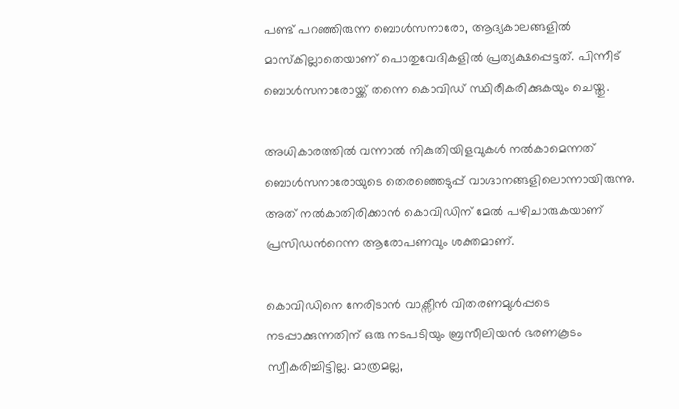പണ്ട് പറഞ്ഞിരുന്ന ബൊൾസനാരോ, ആദ്യകാലങ്ങളിൽ മാസ്കില്ലാതെയാണ് പൊതുവേദികളിൽ പ്രത്യക്ഷപ്പെട്ടത്. പിന്നീട് ബൊൾസനാരോയ്ക്ക് തന്നെ കൊവിഡ് സ്ഥിരീകരിക്കുകയും ചെയ്തു.

അധികാരത്തിൽ വന്നാൽ നികുതിയിളവുകൾ നൽകാമെന്നത് ബൊൾസനാരോയുടെ തെരഞ്ഞെടുപ്പ് വാഗ്ദാനങ്ങളിലൊന്നായിരുന്നു. അത് നൽകാതിരിക്കാൻ കൊവിഡിന് മേൽ പഴിചാരുകയാണ് പ്രസിഡന്‍റെന്ന ആരോപണവും ശക്തമാണ്.

കൊവിഡിനെ നേരിടാൻ വാക്സീൻ വിതരണമുൾപ്പടെ നടപ്പാക്കുന്നതിന് ഒരു നടപടിയും ബ്രസീലിയൻ ഭരണകൂടം സ്വീകരിച്ചിട്ടില്ല. മാത്രമല്ല,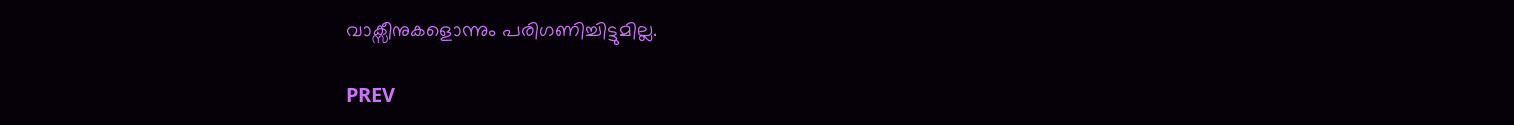വാക്സീനുകളൊന്നും പരിഗണിച്ചിട്ടുമില്ല.

PREV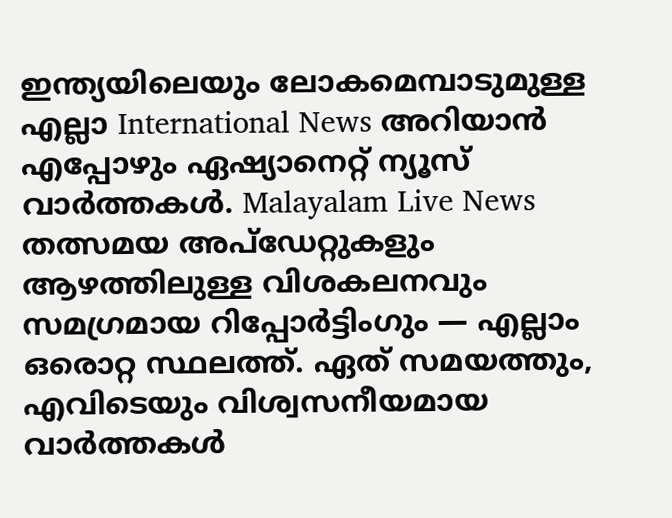ഇന്ത്യയിലെയും ലോകമെമ്പാടുമുള്ള എല്ലാ International News അറിയാൻ എപ്പോഴും ഏഷ്യാനെറ്റ് ന്യൂസ് വാർത്തകൾ. Malayalam Live News  തത്സമയ അപ്‌ഡേറ്റുകളും ആഴത്തിലുള്ള വിശകലനവും സമഗ്രമായ റിപ്പോർട്ടിംഗും — എല്ലാം ഒരൊറ്റ സ്ഥലത്ത്. ഏത് സമയത്തും, എവിടെയും വിശ്വസനീയമായ വാർത്തകൾ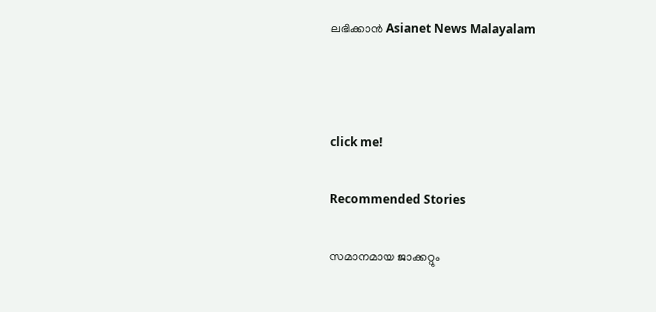ലഭിക്കാൻ Asianet News Malayalam



click me!

Recommended Stories

സമാനമായ ജാക്കറ്റും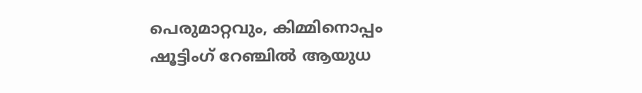പെരുമാറ്റവും, കിമ്മിനൊപ്പം ഷൂട്ടിംഗ് റേഞ്ചിൽ ആയുധ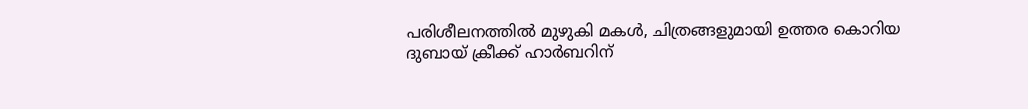പരിശീലനത്തിൽ മുഴുകി മകൾ, ചിത്രങ്ങളുമായി ഉത്തര കൊറിയ
ദുബായ് ക്രീക്ക് ഹാർബറിന്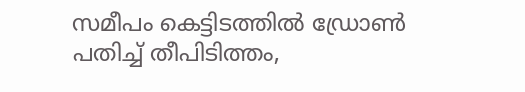സമീപം കെട്ടിടത്തിൽ ഡ്രോൺ പതിച്ച് തീപിടിത്തം,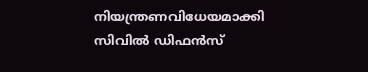നിയന്ത്രണവിധേയമാക്കി സിവിൽ ഡിഫൻസ്